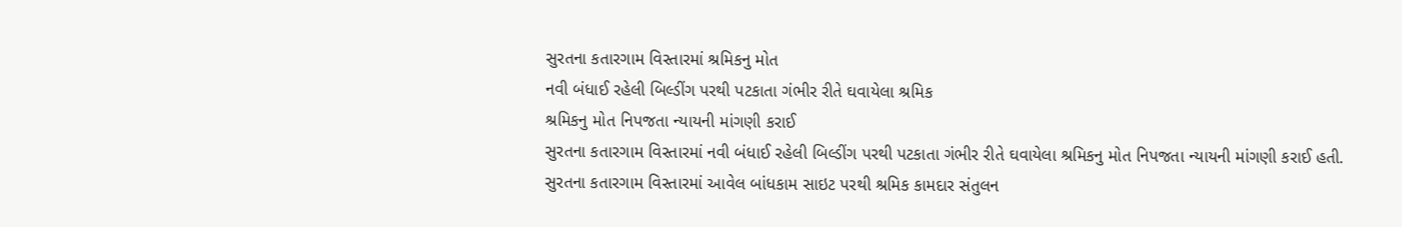સુરતના કતારગામ વિસ્તારમાં શ્રમિકનુ મોત
નવી બંધાઈ રહેલી બિલ્ડીંગ પરથી પટકાતા ગંભીર રીતે ઘવાયેલા શ્રમિક
શ્રમિકનુ મોત નિપજતા ન્યાયની માંગણી કરાઈ
સુરતના કતારગામ વિસ્તારમાં નવી બંધાઈ રહેલી બિલ્ડીંગ પરથી પટકાતા ગંભીર રીતે ઘવાયેલા શ્રમિકનુ મોત નિપજતા ન્યાયની માંગણી કરાઈ હતી.
સુરતના કતારગામ વિસ્તારમાં આવેલ બાંધકામ સાઇટ પરથી શ્રમિક કામદાર સંતુલન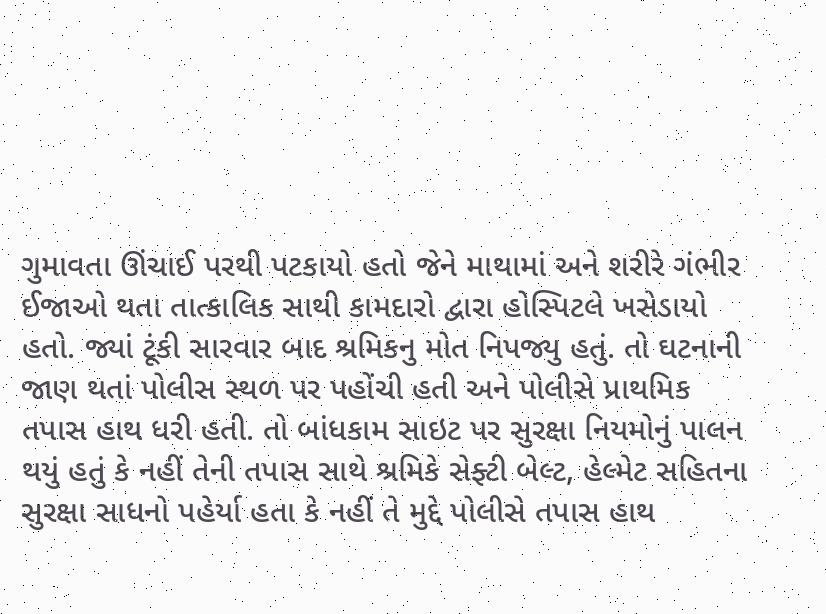ગુમાવતા ઊંચાઈ પરથી પટકાયો હતો જેને માથામાં અને શરીરે ગંભીર ઈજાઓ થતા તાત્કાલિક સાથી કામદારો દ્વારા હોસ્પિટલે ખસેડાયો હતો. જ્યાં ટૂંકી સારવાર બાદ શ્રમિકનુ મોત નિપજ્યુ હતું. તો ઘટનાની જાણ થતાં પોલીસ સ્થળ પર પહોંચી હતી અને પોલીસે પ્રાથમિક તપાસ હાથ ધરી હતી. તો બાંધકામ સાઇટ પર સુરક્ષા નિયમોનું પાલન થયું હતું કે નહીં તેની તપાસ સાથે શ્રમિકે સેફ્ટી બેલ્ટ, હેલ્મેટ સહિતના સુરક્ષા સાધનો પહેર્યા હતા કે નહીં તે મુદ્દે પોલીસે તપાસ હાથ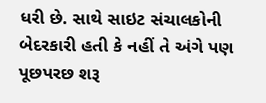ધરી છે. સાથે સાઇટ સંચાલકોની બેદરકારી હતી કે નહીં તે અંગે પણ પૂછપરછ શરૂ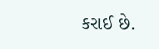કરાઈ છે.